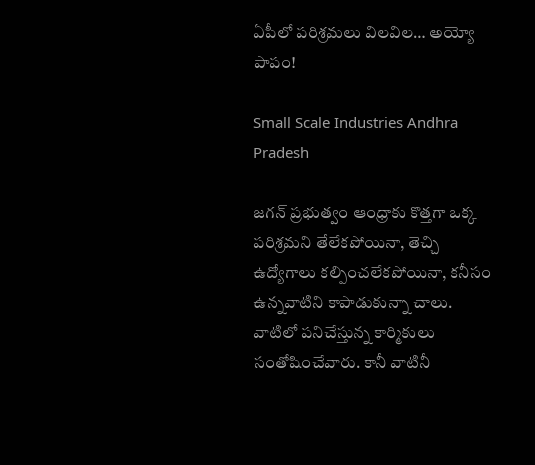ఏపీలో పరిశ్రమలు విలవిల… అయ్యో పాపం!

Small Scale Industries Andhra Pradesh

జగన్‌ ప్రభుత్వం ఆంధ్రాకు కొత్తగా ఒక్క పరిశ్రమని తేలేకపోయినా, తెచ్చి ఉద్యోగాలు కల్పించలేకపోయినా, కనీసం ఉన్నవాటిని కాపాడుకున్నా చాలు. వాటిలో పనిచేస్తున్న కార్మికులు సంతోషించేవారు. కానీ వాటినీ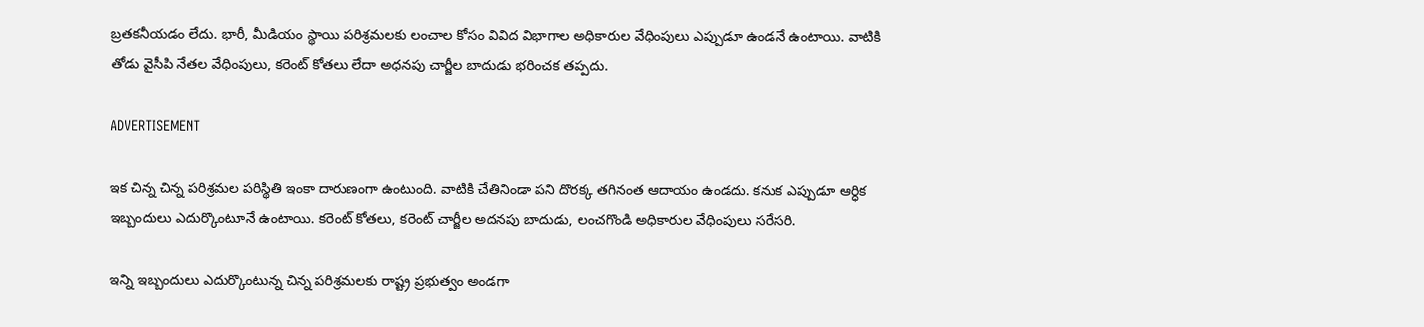బ్రతకనీయడం లేదు. భారీ, మీడియం స్థాయి పరిశ్రమలకు లంచాల కోసం వివిద విభాగాల అధికారుల వేధింపులు ఎప్పుడూ ఉండనే ఉంటాయి. వాటికి తోడు వైసీపి నేతల వేధింపులు, కరెంట్ కోతలు లేదా అధనపు చార్జీల బాదుడు భరించక తప్పదు.

ADVERTISEMENT

ఇక చిన్న చిన్న పరిశ్రమల పరిస్థితి ఇంకా దారుణంగా ఉంటుంది. వాటికి చేతినిండా పని దొరక్క తగినంత ఆదాయం ఉండదు. కనుక ఎప్పుడూ ఆర్ధిక ఇబ్బందులు ఎదుర్కొంటూనే ఉంటాయి. కరెంట్ కోతలు, కరెంట్ చార్జీల అదనపు బాదుడు, లంచగొండి అధికారుల వేధింపులు సరేసరి.

ఇన్ని ఇబ్బందులు ఎదుర్కొంటున్న చిన్న పరిశ్రమలకు రాష్ట్ర ప్రభుత్వం అండగా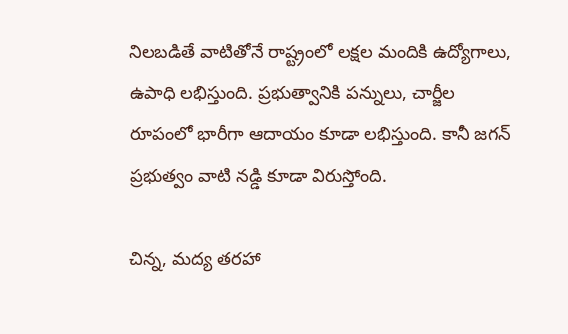నిలబడితే వాటితోనే రాష్ట్రంలో లక్షల మందికి ఉద్యోగాలు, ఉపాధి లభిస్తుంది. ప్రభుత్వానికి పన్నులు, చార్జీల రూపంలో భారీగా ఆదాయం కూడా లభిస్తుంది. కానీ జగన్‌ ప్రభుత్వం వాటి నడ్డి కూడా విరుస్తోంది.

చిన్న, మద్య తరహా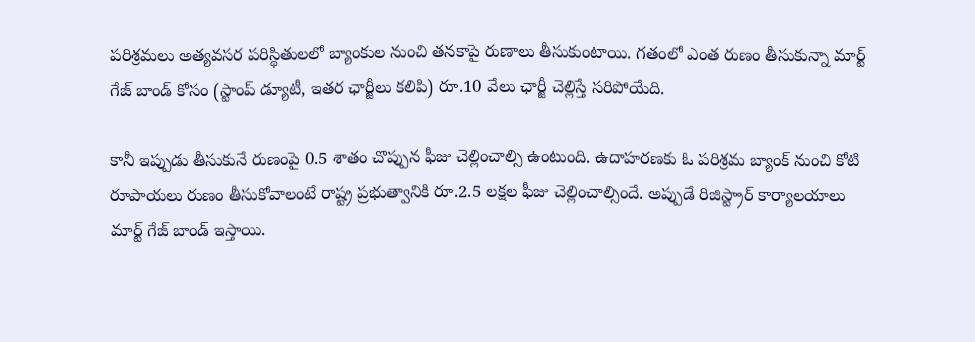పరిశ్రమలు అత్యవసర పరిస్థితులలో బ్యాంకుల నుంచి తనకాపై రుణాలు తీసుకుంటాయి. గతంలో ఎంత రుణం తీసుకున్నా మార్ట్ గేజ్ బాండ్ కోసం (స్టాంప్ డ్యూటీ, ఇతర ఛార్జీలు కలిపి) రూ.10 వేలు ఛార్జీ చెల్లిస్తే సరిపోయేది.

కానీ ఇప్పుడు తీసుకునే రుణంపై 0.5 శాతం చొప్పున ఫీజు చెల్లించాల్సి ఉంటుంది. ఉదాహరణకు ఓ పరిశ్రమ బ్యాంక్ నుంచి కోటి రూపాయలు రుణం తీసుకోవాలంటే రాష్ట్ర ప్రభుత్వానికి రూ.2.5 లక్షల ఫీజు చెల్లించాల్సిందే. అప్పుడే రిజిస్ట్రార్ కార్యాలయాలు మార్ట్ గేజ్ బాండ్ ఇస్తాయి.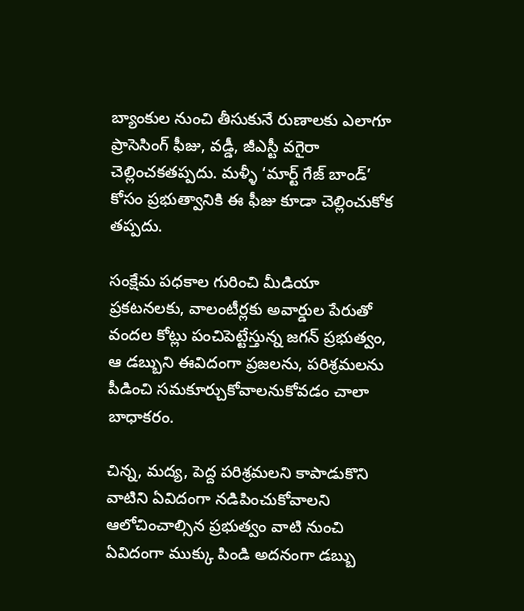బ్యాంకుల నుంచి తీసుకునే రుణాలకు ఎలాగూ ప్రాసెసింగ్ ఫీజు, వడ్డీ, జీఎస్టీ వగైరా చెల్లించకతప్పదు. మళ్ళీ ‘మార్ట్ గేజ్ బాండ్’ కోసం ప్రభుత్వానికి ఈ ఫీజు కూడా చెల్లించుకోక తప్పదు.

సంక్షేమ పధకాల గురించి మీడియా ప్రకటనలకు, వాలంటీర్లకు అవార్డుల పేరుతో వందల కోట్లు పంచిపెట్టేస్తున్న జగన్‌ ప్రభుత్వం, ఆ డబ్బుని ఈవిదంగా ప్రజలను, పరిశ్రమలను పీడించి సమకూర్చుకోవాలనుకోవడం చాలా బాధాకరం.

చిన్న, మద్య, పెద్ద పరిశ్రమలని కాపాడుకొని వాటిని ఏవిదంగా నడిపించుకోవాలని ఆలోచించాల్సిన ప్రభుత్వం వాటి నుంచి ఏవిదంగా ముక్కు పిండి అదనంగా డబ్బు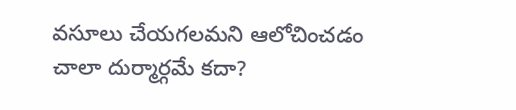వసూలు చేయగలమని ఆలోచించడం చాలా దుర్మార్గమే కదా?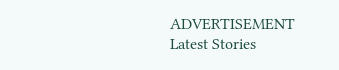ADVERTISEMENT
Latest Stories